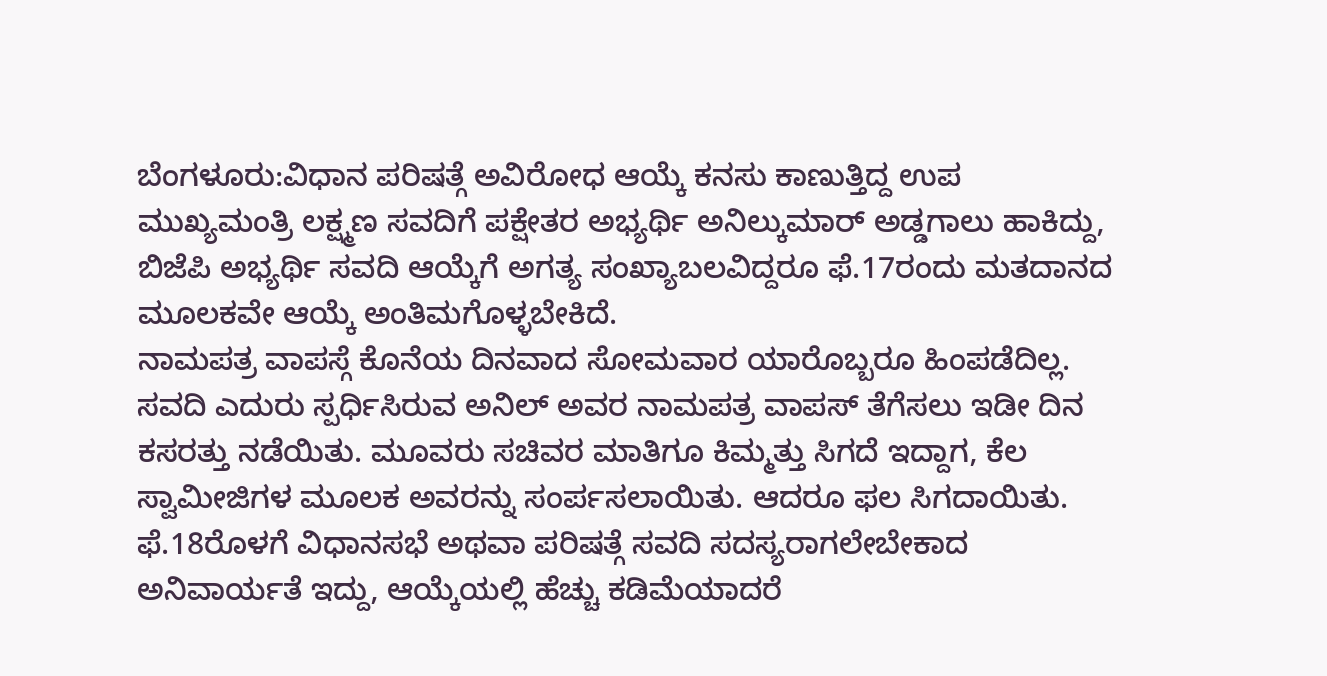ಬೆಂಗಳೂರು:ವಿಧಾನ ಪರಿಷತ್ಗೆ ಅವಿರೋಧ ಆಯ್ಕೆ ಕನಸು ಕಾಣುತ್ತಿದ್ದ ಉಪ ಮುಖ್ಯಮಂತ್ರಿ ಲಕ್ಷ್ಮಣ ಸವದಿಗೆ ಪಕ್ಷೇತರ ಅಭ್ಯರ್ಥಿ ಅನಿಲ್ಕುಮಾರ್ ಅಡ್ಡಗಾಲು ಹಾಕಿದ್ದು, ಬಿಜೆಪಿ ಅಭ್ಯರ್ಥಿ ಸವದಿ ಆಯ್ಕೆಗೆ ಅಗತ್ಯ ಸಂಖ್ಯಾಬಲವಿದ್ದರೂ ಫೆ.17ರಂದು ಮತದಾನದ ಮೂಲಕವೇ ಆಯ್ಕೆ ಅಂತಿಮಗೊಳ್ಳಬೇಕಿದೆ.
ನಾಮಪತ್ರ ವಾಪಸ್ಗೆ ಕೊನೆಯ ದಿನವಾದ ಸೋಮವಾರ ಯಾರೊಬ್ಬರೂ ಹಿಂಪಡೆದಿಲ್ಲ. ಸವದಿ ಎದುರು ಸ್ಪರ್ಧಿಸಿರುವ ಅನಿಲ್ ಅವರ ನಾಮಪತ್ರ ವಾಪಸ್ ತೆಗೆಸಲು ಇಡೀ ದಿನ ಕಸರತ್ತು ನಡೆಯಿತು. ಮೂವರು ಸಚಿವರ ಮಾತಿಗೂ ಕಿಮ್ಮತ್ತು ಸಿಗದೆ ಇದ್ದಾಗ, ಕೆಲ ಸ್ವಾಮೀಜಿಗಳ ಮೂಲಕ ಅವರನ್ನು ಸಂರ್ಪಸಲಾಯಿತು. ಆದರೂ ಫಲ ಸಿಗದಾಯಿತು. ಫೆ.18ರೊಳಗೆ ವಿಧಾನಸಭೆ ಅಥವಾ ಪರಿಷತ್ಗೆ ಸವದಿ ಸದಸ್ಯರಾಗಲೇಬೇಕಾದ ಅನಿವಾರ್ಯತೆ ಇದ್ದು, ಆಯ್ಕೆಯಲ್ಲಿ ಹೆಚ್ಚು ಕಡಿಮೆಯಾದರೆ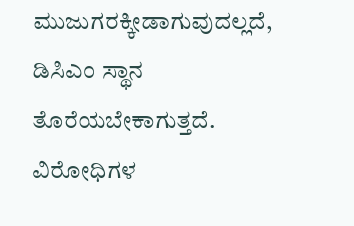ಮುಜುಗರಕ್ಕೀಡಾಗುವುದಲ್ಲದೆ, ಡಿಸಿಎಂ ಸ್ಥಾನ ತೊರೆಯಬೇಕಾಗುತ್ತದೆ.
ವಿರೋಧಿಗಳ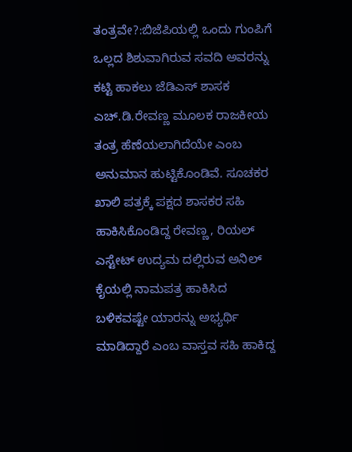ತಂತ್ರವೇ?:ಬಿಜೆಪಿಯಲ್ಲಿ ಒಂದು ಗುಂಪಿಗೆ ಒಲ್ಲದ ಶಿಶುವಾಗಿರುವ ಸವದಿ ಅವರನ್ನು ಕಟ್ಟಿ ಹಾಕಲು ಜೆಡಿಎಸ್ ಶಾಸಕ ಎಚ್.ಡಿ.ರೇವಣ್ಣ ಮೂಲಕ ರಾಜಕೀಯ ತಂತ್ರ ಹೆಣೆಯಲಾಗಿದೆಯೇ ಎಂಬ ಅನುಮಾನ ಹುಟ್ಟಿಕೊಂಡಿವೆ. ಸೂಚಕರ ಖಾಲಿ ಪತ್ರಕ್ಕೆ ಪಕ್ಷದ ಶಾಸಕರ ಸಹಿ ಹಾಕಿಸಿಕೊಂಡಿದ್ದ ರೇವಣ್ಣ, ರಿಯಲ್ ಎಸ್ಟೇಟ್ ಉದ್ಯಮ ದಲ್ಲಿರುವ ಅನಿಲ್ ಕೈಯಲ್ಲಿ ನಾಮಪತ್ರ ಹಾಕಿಸಿದ ಬಳಿಕವಷ್ಟೇ ಯಾರನ್ನು ಅಭ್ಯರ್ಥಿ ಮಾಡಿದ್ದಾರೆ ಎಂಬ ವಾಸ್ತವ ಸಹಿ ಹಾಕಿದ್ದ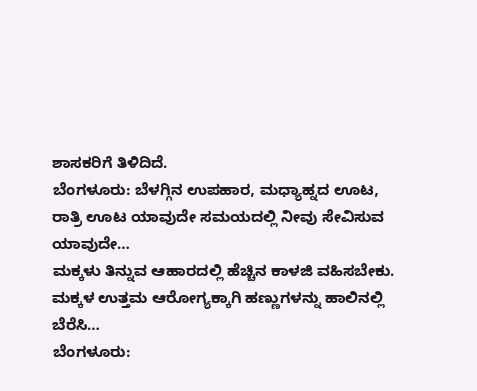ಶಾಸಕರಿಗೆ ತಿಳಿದಿದೆ.
ಬೆಂಗಳೂರು: ಬೆಳಗ್ಗಿನ ಉಪಹಾರ, ಮಧ್ಯಾಹ್ನದ ಊಟ, ರಾತ್ರಿ ಊಟ ಯಾವುದೇ ಸಮಯದಲ್ಲಿ ನೀವು ಸೇವಿಸುವ ಯಾವುದೇ…
ಮಕ್ಕಳು ತಿನ್ನುವ ಆಹಾರದಲ್ಲಿ ಹೆಚ್ಚಿನ ಕಾಳಜಿ ವಹಿಸಬೇಕು. ಮಕ್ಕಳ ಉತ್ತಮ ಆರೋಗ್ಯಕ್ಕಾಗಿ ಹಣ್ಣುಗಳನ್ನು ಹಾಲಿನಲ್ಲಿ ಬೆರೆಸಿ…
ಬೆಂಗಳೂರು: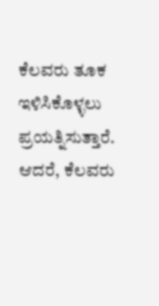ಕೆಲವರು ತೂಕ ಇಳಿಸಿಕೊಳ್ಳಲು ಪ್ರಯತ್ನಿಸುತ್ತಾರೆ. ಆದರೆ, ಕೆಲವರು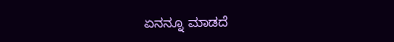ಏನನ್ನೂ ಮಾಡದೆ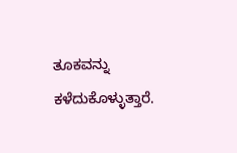ತೂಕವನ್ನು ಕಳೆದುಕೊಳ್ಳುತ್ತಾರೆ.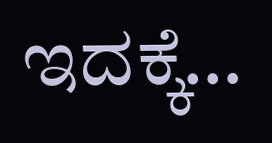ಇದಕ್ಕೆ…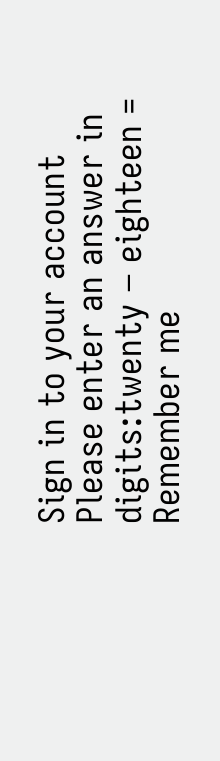Sign in to your account
Please enter an answer in digits:twenty − eighteen =
Remember me